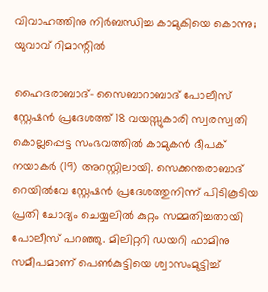വിവാഹത്തിനു നിര്‍ബന്ധിച്ച കാമുകിയെ കൊന്നു; യുവാവ് റിമാന്റില്‍

ഹൈദരാബാദ്- സൈബാറാബാദ് പോലീസ് സ്റ്റേഷന്‍ പ്രദേശത്ത് 18 വയസ്സുകാരി സ്വരസ്വതി കൊല്ലപ്പെട്ട സംഭവത്തില്‍ കാമുകന്‍ ദീപക് നയാകര്‍ (19) അറസ്റ്റിലായി. സെക്കന്തരാബാദ് റെയില്‍വേ സ്റ്റേഷന്‍ പ്രദേശത്തുനിന്ന് പിടികൂടിയ പ്രതി ചോദ്യം ചെയ്യലില്‍ കുറ്റം സമ്മതിച്ചതായി പോലീസ് പറഞ്ഞു. മിലിറ്ററി ഡയറി ഫാമിനു സമീപമാണ് പെണ്‍കുട്ടിയെ ശ്വാസംമുട്ടിച്ച്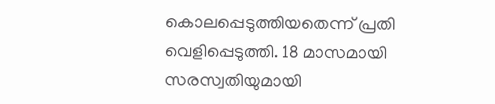കൊലപ്പെടുത്തിയതെന്ന് പ്രതി വെളിപ്പെടുത്തി. 18 മാസമായി സരസ്വതിയുമായി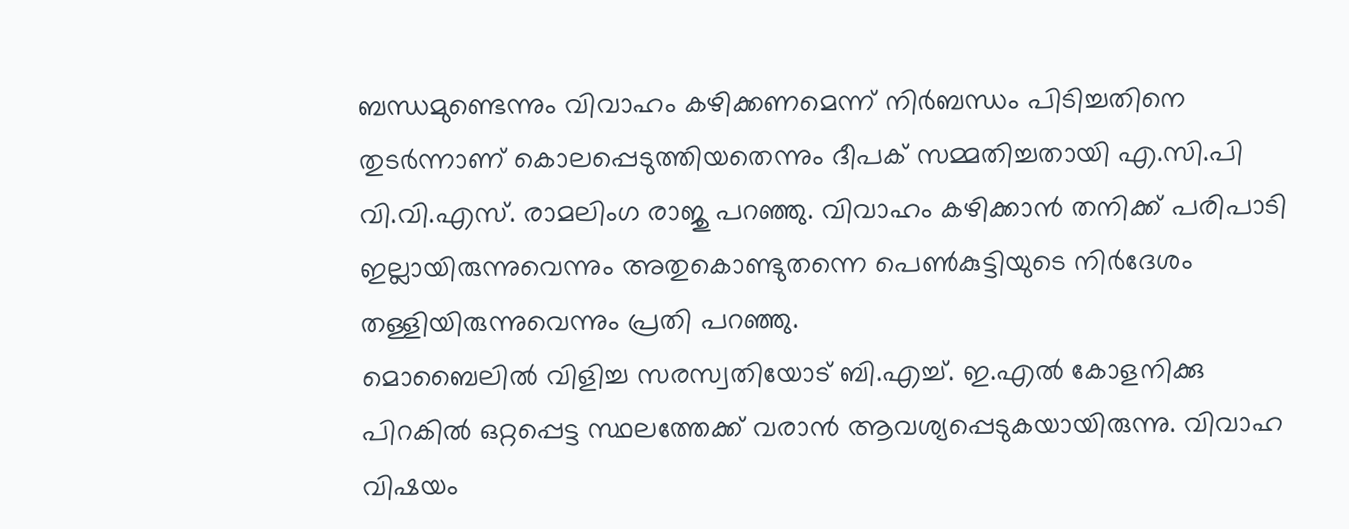ബന്ധമുണ്ടെന്നും വിവാഹം കഴിക്കണമെന്ന് നിര്‍ബന്ധം പിടിച്ചതിനെ തുടര്‍ന്നാണ് കൊലപ്പെടുത്തിയതെന്നും ദീപക് സമ്മതിച്ചതായി എ.സി.പി വി.വി.എസ്. രാമലിംഗ രാജു പറഞ്ഞു. വിവാഹം കഴിക്കാന്‍ തനിക്ക് പരിപാടി ഇല്ലായിരുന്നുവെന്നും അതുകൊണ്ടുതന്നെ പെണ്‍കുട്ടിയുടെ നിര്‍ദേശം തള്ളിയിരുന്നുവെന്നും പ്രതി പറഞ്ഞു.
മൊബൈലില്‍ വിളിച്ച സരസ്വതിയോട് ബി.എച്ച്. ഇ.എല്‍ കോളനിക്കു പിറകില്‍ ഒറ്റപ്പെട്ട സ്ഥലത്തേക്ക് വരാന്‍ ആവശ്യപ്പെടുകയായിരുന്നു. വിവാഹ വിഷയം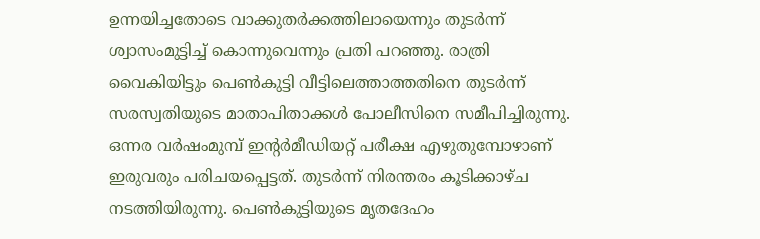ഉന്നയിച്ചതോടെ വാക്കുതര്‍ക്കത്തിലായെന്നും തുടര്‍ന്ന് ശ്വാസംമുട്ടിച്ച് കൊന്നുവെന്നും പ്രതി പറഞ്ഞു. രാത്രി വൈകിയിട്ടും പെണ്‍കുട്ടി വീട്ടിലെത്താത്തതിനെ തുടര്‍ന്ന് സരസ്വതിയുടെ മാതാപിതാക്കള്‍ പോലീസിനെ സമീപിച്ചിരുന്നു. ഒന്നര വര്‍ഷംമുമ്പ് ഇന്റര്‍മീഡിയറ്റ് പരീക്ഷ എഴുതുമ്പോഴാണ് ഇരുവരും പരിചയപ്പെട്ടത്. തുടര്‍ന്ന് നിരന്തരം കൂടിക്കാഴ്ച നടത്തിയിരുന്നു. പെണ്‍കുട്ടിയുടെ മൃതദേഹം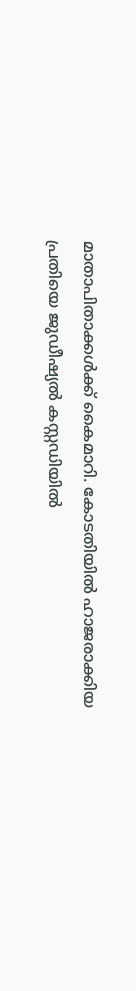മാതാപിതാക്കള്‍ക്ക് കൈമാറി. കോടതിയില്‍ ഹാജരാക്കിയ പ്രതിയെ ജുഡീഷ്യല്‍ കസ്റ്റഡിയില്‍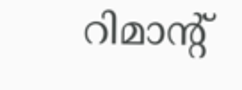റിമാന്റ്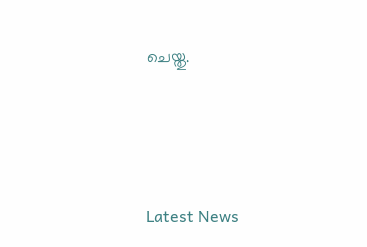ചെയ്തു.





Latest News